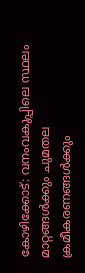കോഴിക്കോട്: വനംവകുപ്പിലെ സ്ഥലം മാറ്റങ്ങൾക്കും ചുമതല ക്രമീകരണങ്ങൾക്കും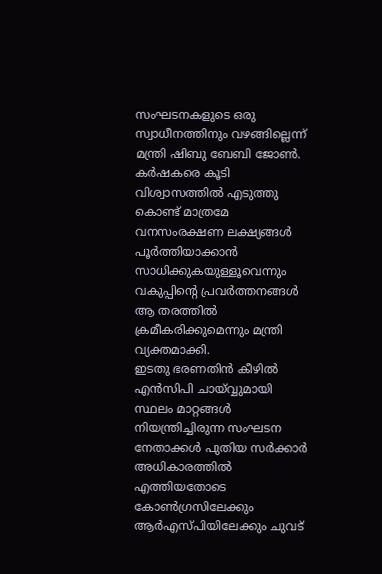സംഘടനകളുടെ ഒരു സ്വാധീനത്തിനും വഴങ്ങില്ലെന്ന് മന്ത്രി ഷിബു ബേബി ജോൺ. കർഷകരെ കൂടി വിശ്വാസത്തിൽ എടുത്തു കൊണ്ട് മാത്രമേ വനസംരക്ഷണ ലക്ഷ്യങ്ങൾ പൂർത്തിയാക്കാൻ സാധിക്കുകയുള്ളൂവെന്നും വകുപ്പിന്റെ പ്രവർത്തനങ്ങൾ ആ തരത്തിൽ ക്രമീകരിക്കുമെന്നും മന്ത്രി വ്യക്തമാക്കി.
ഇടതു ഭരണതിൻ കീഴിൽ എൻസിപി ചായ്വ്വുമായി സ്ഥലം മാറ്റങ്ങൾ നിയന്ത്രിച്ചിരുന്ന സംഘടന നേതാക്കൾ പുതിയ സർക്കാർ അധികാരത്തിൽ എത്തിയതോടെ കോൺഗ്രസിലേക്കും ആർഎസ്പിയിലേക്കും ചുവട്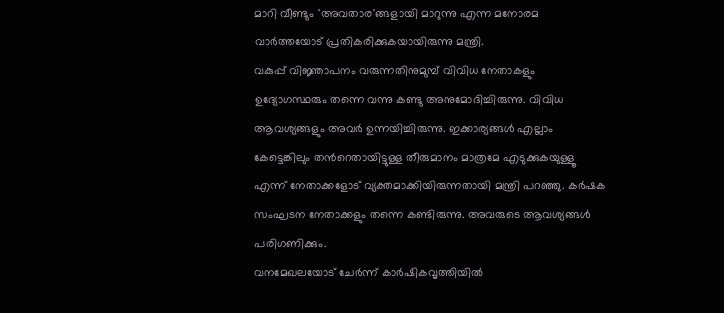മാറി വീണ്ടും 'അവതാര'ങ്ങളായി മാറുന്നു എന്ന മനോരമ വാർത്തയോട് പ്രതികരിക്കുകയായിരുന്നു മന്ത്രി.
വകുപ്പ് വിജ്ഞാപനം വരുന്നതിനുമുമ്പ് വിവിധ നേതാകളും ഉദ്യോഗസ്ഥരും തന്നെ വന്നു കണ്ടു അനുമോദിച്ചിരുന്നു. വിവിധ ആവശ്യങ്ങളും അവർ ഉന്നയിച്ചിരുന്നു. ഇക്കാര്യങ്ങൾ എല്ലാം കേട്ടെങ്കിലും തൻറെതായിട്ടുള്ള തീരുമാനം മാത്രമേ എടുക്കുകയുള്ളൂ എന്ന് നേതാക്കളോട് വ്യക്തമാക്കിയിരുന്നതായി മന്ത്രി പറഞ്ഞു. കർഷക സംഘടന നേതാക്കളും തന്നെ കണ്ടിരുന്നു. അവരുടെ ആവശ്യങ്ങൾ പരിഗണിക്കും.
വനമേഖലയോട് ചേർന്ന് കാർഷികവൃത്തിയിൽ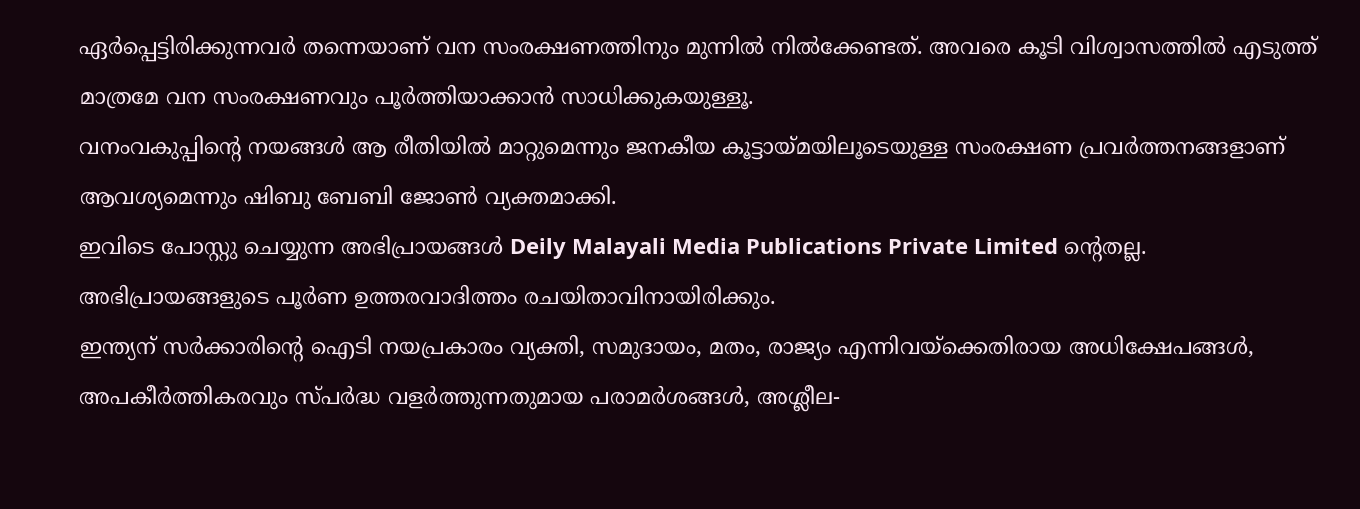ഏർപ്പെട്ടിരിക്കുന്നവർ തന്നെയാണ് വന സംരക്ഷണത്തിനും മുന്നിൽ നിൽക്കേണ്ടത്. അവരെ കൂടി വിശ്വാസത്തിൽ എടുത്ത് മാത്രമേ വന സംരക്ഷണവും പൂർത്തിയാക്കാൻ സാധിക്കുകയുള്ളൂ.
വനംവകുപ്പിന്റെ നയങ്ങൾ ആ രീതിയിൽ മാറ്റുമെന്നും ജനകീയ കൂട്ടായ്മയിലൂടെയുള്ള സംരക്ഷണ പ്രവർത്തനങ്ങളാണ് ആവശ്യമെന്നും ഷിബു ബേബി ജോൺ വ്യക്തമാക്കി.
ഇവിടെ പോസ്റ്റു ചെയ്യുന്ന അഭിപ്രായങ്ങൾ Deily Malayali Media Publications Private Limited ന്റെതല്ല. അഭിപ്രായങ്ങളുടെ പൂർണ ഉത്തരവാദിത്തം രചയിതാവിനായിരിക്കും.
ഇന്ത്യന് സർക്കാരിന്റെ ഐടി നയപ്രകാരം വ്യക്തി, സമുദായം, മതം, രാജ്യം എന്നിവയ്ക്കെതിരായ അധിക്ഷേപങ്ങൾ, അപകീർത്തികരവും സ്പർദ്ധ വളർത്തുന്നതുമായ പരാമർശങ്ങൾ, അശ്ലീല-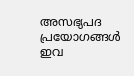അസഭ്യപദ പ്രയോഗങ്ങൾ ഇവ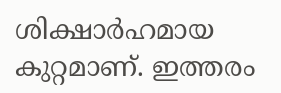ശിക്ഷാർഹമായ കുറ്റമാണ്. ഇത്തരം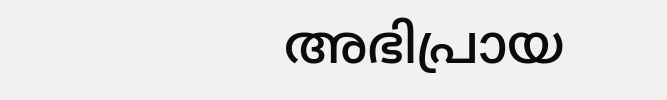അഭിപ്രായ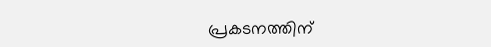പ്രകടനത്തിന്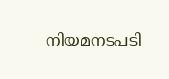നിയമനടപടി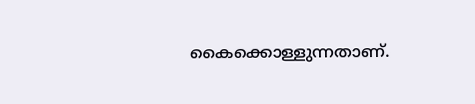കൈക്കൊള്ളുന്നതാണ്.